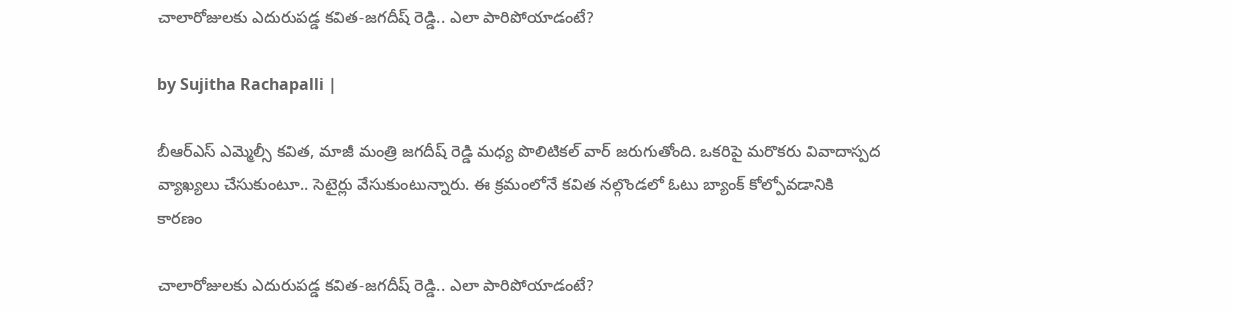చాలారోజులకు ఎదురుపడ్డ కవిత-జగదీష్ రెడ్డి.. ఎలా పారిపోయాడంటే?

by Sujitha Rachapalli |

బీఆర్ఎస్ ఎమ్మెల్సీ కవిత, మాజీ మంత్రి జగదీష్ రెడ్డి మధ్య పొలిటికల్ వార్ జరుగుతోంది. ఒకరిపై మరొకరు వివాదాస్పద వ్యాఖ్యలు చేసుకుంటూ.. సెటైర్లు వేసుకుంటున్నారు. ఈ క్రమంలోనే కవిత నల్గొండలో ఓటు బ్యాంక్ కోల్పోవడానికి కారణం

చాలారోజులకు ఎదురుపడ్డ కవిత-జగదీష్ రెడ్డి.. ఎలా పారిపోయాడంటే?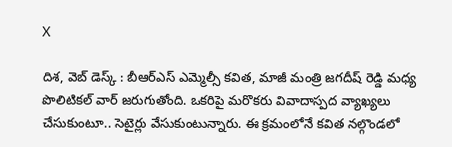X

దిశ, వెబ్ డెస్క్ : బీఆర్ఎస్ ఎమ్మెల్సీ కవిత, మాజీ మంత్రి జగదీష్ రెడ్డి మధ్య పొలిటికల్ వార్ జరుగుతోంది. ఒకరిపై మరొకరు వివాదాస్పద వ్యాఖ్యలు చేసుకుంటూ.. సెటైర్లు వేసుకుంటున్నారు. ఈ క్రమంలోనే కవిత నల్గొండలో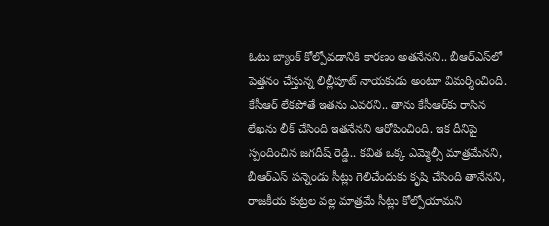ఓటు బ్యాంక్ కోల్పోవడానికి కారణం అతనేనని.. బీఆర్ఎస్‌లో పెత్తనం చేస్తున్న లిల్లీపూట్ నాయకుడు అంటూ విమర్శించింది. కేసీఆర్ లేకపోతే ఇతను ఎవరని.. తాను కేసీఆర్‌కు రాసిన లేఖను లీక్ చేసింది ఇతనేనని ఆరోపించింది. ఇక దీనిపై స్పందించిన జగదీష్ రెడ్డి.. కవిత ఒక్క ఎమ్మెల్సీ మాత్రమేనని, బీఆర్ఎస్ పన్నెండు సీట్లు గెలిచేందుకు కృషి చేసింది తానేనని, రాజకీయ కుట్రల వల్ల మాత్రమే సీట్లు కోల్పోయామని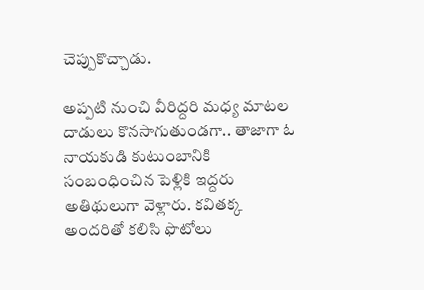చెప్పుకొచ్చాడు.

అప్పటి నుంచి వీరిద్దరి మధ్య మాటల దాడులు కొనసాగుతుండగా.. తాజాగా ఓ నాయకుడి కుటుంబానికి సంబంధించిన పెళ్లికి ఇద్దరు అతిథులుగా వెళ్లారు. కవితక్క అందరితో కలిసి ఫొటోలు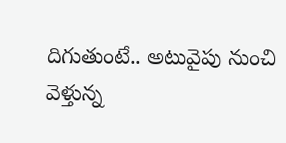దిగుతుంటే.. అటువైపు నుంచి వెళ్తున్న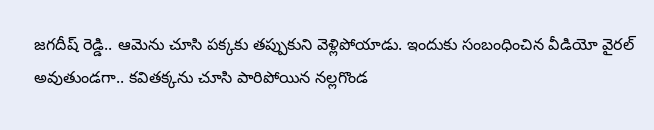జగదీష్ రెడ్డి.. ఆమెను చూసి పక్కకు తప్పుకుని వెళ్లిపోయాడు. ఇందుకు సంబంధించిన వీడియో వైరల్ అవుతుండగా.. కవితక్కను చూసి పారిపోయిన నల్లగొండ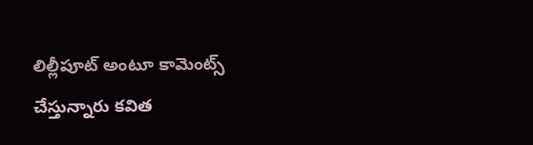లిల్లీపూట్ అంటూ కామెంట్స్ చేస్తున్నారు కవిత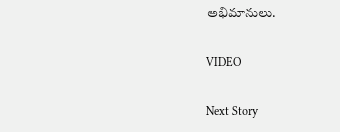అభిమానులు.

VIDEO

Next Story